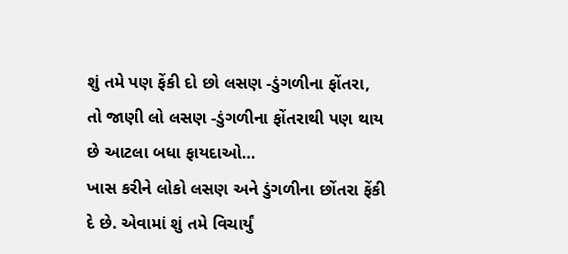શું તમે પણ ફેંકી દો છો લસણ -ડુંગળીના ફોંતરા, તો જાણી લો લસણ -ડુંગળીના ફોંતરાથી પણ થાય છે આટલા બધા ફાયદાઓ…
ખાસ કરીને લોકો લસણ અને ડુંગળીના છોંતરા ફેંકી દે છે. એવામાં શું તમે વિચાર્યું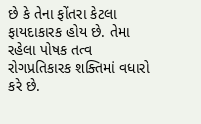છે કે તેના ફોંતરા કેટલા ફાયદાકારક હોય છે. તેમા રહેલા પોષક તત્વ રોગપ્રતિકારક શક્તિમાં વધારો કરે છે.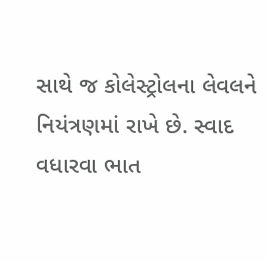સાથે જ કોલેસ્ટ્રોલના લેવલને નિયંત્રણમાં રાખે છે. સ્વાદ વધારવા ભાત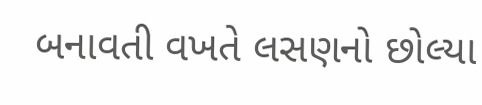બનાવતી વખતે લસણનો છોલ્યા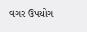વગર ઉપયોગ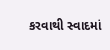કરવાથી સ્વાદમાં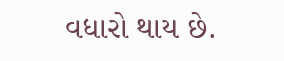વધારો થાય છે.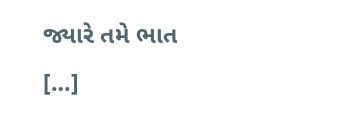જ્યારે તમે ભાત […]